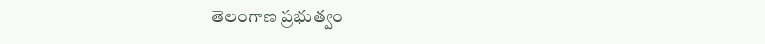తెలంగాణ ప్రభుత్వం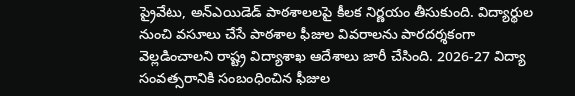ప్రైవేటు, అన్ఎయిడెడ్ పాఠశాలలపై కీలక నిర్ణయం తీసుకుంది. విద్యార్థుల నుంచి వసూలు చేసే పాఠశాల ఫీజుల వివరాలను పారదర్శకంగా వెల్లడించాలని రాష్ట్ర విద్యాశాఖ ఆదేశాలు జారీ చేసింది. 2026-27 విద్యా సంవత్సరానికి సంబంధించిన ఫీజుల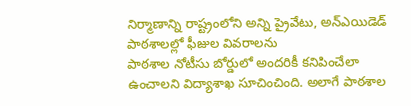నిర్మాణాన్ని రాష్ట్రంలోని అన్ని ప్రైవేటు, అన్ఎయిడెడ్ పాఠశాలల్లో ఫీజుల వివరాలను
పాఠశాల నోటీసు బోర్డులో అందరికీ కనిపించేలా ఉంచాలని విద్యాశాఖ సూచించింది. అలాగే పాఠశాల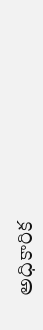అధికారిక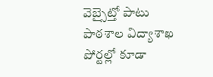వెబ్సైట్తో పాటు పాఠశాల విద్యాశాఖ పోర్టల్లో కూడా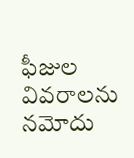ఫీజుల వివరాలను నమోదు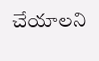చేయాలని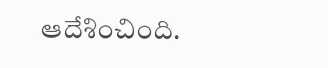ఆదేశించింది.